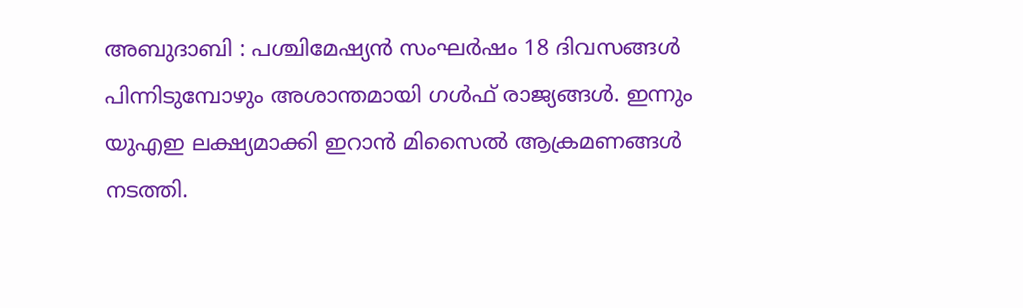അബുദാബി : പശ്ചിമേഷ്യൻ സംഘർഷം 18 ദിവസങ്ങൾ പിന്നിടുമ്പോഴും അശാന്തമായി ഗൾഫ് രാജ്യങ്ങൾ. ഇന്നും യുഎഇ ലക്ഷ്യമാക്കി ഇറാൻ മിസൈൽ ആക്രമണങ്ങൾ നടത്തി.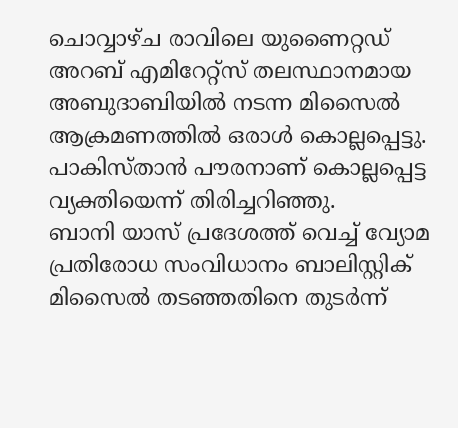ചൊവ്വാഴ്ച രാവിലെ യുണൈറ്റഡ് അറബ് എമിറേറ്റ്സ് തലസ്ഥാനമായ അബുദാബിയിൽ നടന്ന മിസൈൽ ആക്രമണത്തിൽ ഒരാൾ കൊല്ലപ്പെട്ടു. പാകിസ്താൻ പൗരനാണ് കൊല്ലപ്പെട്ട വ്യക്തിയെന്ന് തിരിച്ചറിഞ്ഞു.
ബാനി യാസ് പ്രദേശത്ത് വെച്ച് വ്യോമ പ്രതിരോധ സംവിധാനം ബാലിസ്റ്റിക് മിസൈൽ തടഞ്ഞതിനെ തുടർന്ന്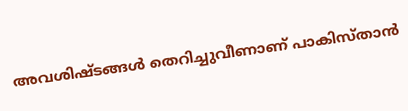അവശിഷ്ടങ്ങൾ തെറിച്ചുവീണാണ് പാകിസ്താൻ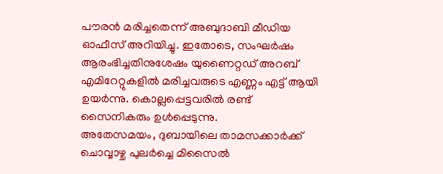പൗരൻ മരിച്ചതെന്ന് അബുദാബി മീഡിയ ഓഫീസ് അറിയിച്ചു. ഇതോടെ, സംഘർഷം ആരംഭിച്ചതിനുശേഷം യുണൈറ്റഡ് അറബ് എമിറേറ്റുകളിൽ മരിച്ചവരുടെ എണ്ണം എട്ട് ആയി ഉയർന്നു. കൊല്ലപ്പെട്ടവരിൽ രണ്ട് സൈനികരും ഉൾപ്പെടുന്നു.
അതേസമയം, ദുബായിലെ താമസക്കാർക്ക് ചൊവ്വാഴ്ച പുലർച്ചെ മിസൈൽ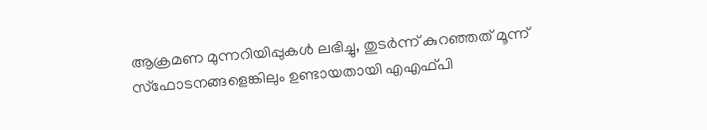ആക്രമണ മുന്നറിയിപ്പുകൾ ലഭിച്ചു, തുടർന്ന് കുറഞ്ഞത് മൂന്ന് സ്ഫോടനങ്ങളെങ്കിലും ഉണ്ടായതായി എഎഫ്പി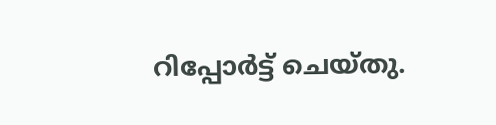റിപ്പോർട്ട് ചെയ്തു.